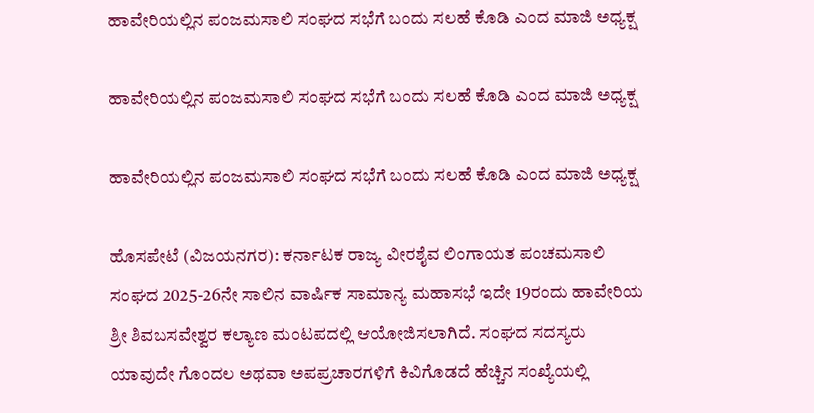ಹಾವೇರಿಯಲ್ಲಿನ ಪಂಜಮಸಾಲಿ ಸಂಘದ ಸಭೆಗೆ ಬಂದು ಸಲಹೆ ಕೊಡಿ ಎಂದ ಮಾಜಿ ಅಧ್ಯಕ್ಷ

ಹಾವೇರಿಯಲ್ಲಿನ ಪಂಜಮಸಾಲಿ ಸಂಘದ ಸಭೆಗೆ ಬಂದು ಸಲಹೆ ಕೊಡಿ ಎಂದ ಮಾಜಿ ಅಧ್ಯಕ್ಷ

ಹಾವೇರಿಯಲ್ಲಿನ ಪಂಜಮಸಾಲಿ ಸಂಘದ ಸಭೆಗೆ ಬಂದು ಸಲಹೆ ಕೊಡಿ ಎಂದ ಮಾಜಿ ಅಧ್ಯಕ್ಷ

ಹೊಸಪೇಟೆ (ವಿಜಯನಗರ): ಕರ್ನಾಟಕ ರಾಜ್ಯ ವೀರಶೈವ ಲಿಂಗಾಯತ ಪಂಚಮಸಾಲಿ ಸಂಘದ 2025-26ನೇ ಸಾಲಿನ ವಾರ್ಷಿಕ ಸಾಮಾನ್ಯ ಮಹಾಸಭೆ ಇದೇ 19ರಂದು ಹಾವೇರಿಯ ಶ್ರೀ ಶಿವಬಸವೇಶ್ವರ ಕಲ್ಯಾಣ ಮಂಟಪದಲ್ಲಿ ಆಯೋಜಿಸಲಾಗಿದೆ. ಸಂಘದ ಸದಸ್ಯರು ಯಾವುದೇ ಗೊಂದಲ ಅಥವಾ ಅಪಪ್ರಚಾರಗಳಿಗೆ ಕಿವಿಗೊಡದೆ ಹೆಚ್ಚಿನ ಸಂಖ್ಯೆಯಲ್ಲಿ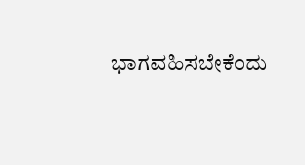ಭಾಗವಹಿಸಬೇಕೆಂದು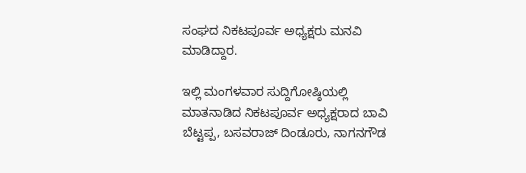ಸಂಘದ ನಿಕಟಪೂರ್ವ ಅಧ್ಯಕ್ಷರು ಮನವಿ ಮಾಡಿದ್ದಾರ.

ಇಲ್ಲಿ ಮಂಗಳವಾರ ಸುದ್ದಿಗೋಷ್ಠಿಯಲ್ಲಿ ಮಾತನಾಡಿದ ನಿಕಟಪೂರ್ವ ಅಧ್ಯಕ್ಷರಾದ ಬಾವಿ ಬೆಟ್ಟಪ್ಪ, ಬಸವರಾಜ್ ದಿಂಡೂರು, ನಾಗನಗೌಡ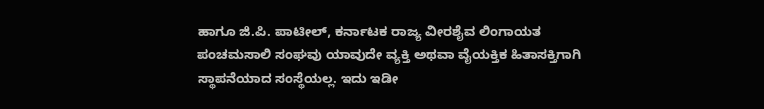ಹಾಗೂ ಜಿ.ಪಿ. ಪಾಟೀಲ್, ಕರ್ನಾಟಕ ರಾಜ್ಯ ವೀರಶೈವ ಲಿಂಗಾಯತ ಪಂಚಮಸಾಲಿ ಸಂಘವು ಯಾವುದೇ ವ್ಯಕ್ತಿ ಅಥವಾ ವೈಯಕ್ತಿಕ ಹಿತಾಸಕ್ತಿಗಾಗಿ ಸ್ಥಾಪನೆಯಾದ ಸಂಸ್ಥೆಯಲ್ಲ. ಇದು ಇಡೀ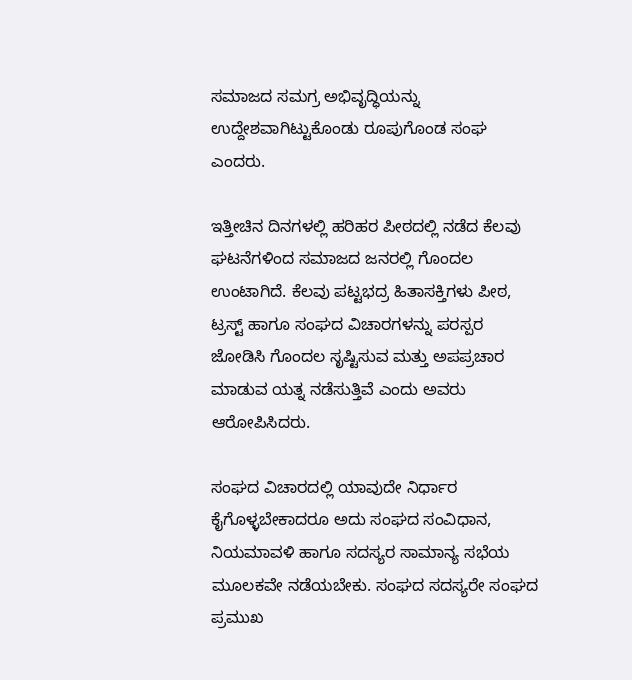ಸಮಾಜದ ಸಮಗ್ರ ಅಭಿವೃದ್ಧಿಯನ್ನು ಉದ್ದೇಶವಾಗಿಟ್ಟುಕೊಂಡು ರೂಪುಗೊಂಡ ಸಂಘ ಎಂದರು.

ಇತ್ತೀಚಿನ ದಿನಗಳಲ್ಲಿ ಹರಿಹರ ಪೀಠದಲ್ಲಿ ನಡೆದ ಕೆಲವು ಘಟನೆಗಳಿಂದ ಸಮಾಜದ ಜನರಲ್ಲಿ ಗೊಂದಲ ಉಂಟಾಗಿದೆ. ಕೆಲವು ಪಟ್ಟಭದ್ರ ಹಿತಾಸಕ್ತಿಗಳು ಪೀಠ, ಟ್ರಸ್ಟ್ ಹಾಗೂ ಸಂಘದ ವಿಚಾರಗಳನ್ನು ಪರಸ್ಪರ ಜೋಡಿಸಿ ಗೊಂದಲ ಸೃಷ್ಟಿಸುವ ಮತ್ತು ಅಪಪ್ರಚಾರ ಮಾಡುವ ಯತ್ನ ನಡೆಸುತ್ತಿವೆ ಎಂದು ಅವರು ಆರೋಪಿಸಿದರು.

ಸಂಘದ ವಿಚಾರದಲ್ಲಿ ಯಾವುದೇ ನಿರ್ಧಾರ ಕೈಗೊಳ್ಳಬೇಕಾದರೂ ಅದು ಸಂಘದ ಸಂವಿಧಾನ, ನಿಯಮಾವಳಿ ಹಾಗೂ ಸದಸ್ಯರ ಸಾಮಾನ್ಯ ಸಭೆಯ ಮೂಲಕವೇ ನಡೆಯಬೇಕು. ಸಂಘದ ಸದಸ್ಯರೇ ಸಂಘದ ಪ್ರಮುಖ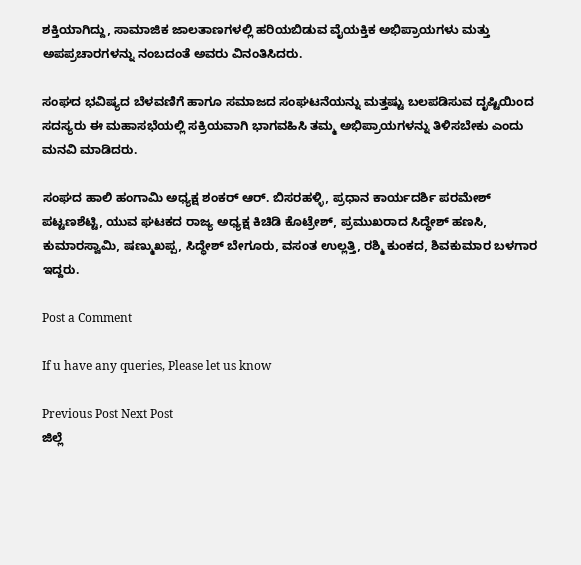ಶಕ್ತಿಯಾಗಿದ್ದು, ಸಾಮಾಜಿಕ ಜಾಲತಾಣಗಳಲ್ಲಿ ಹರಿಯಬಿಡುವ ವೈಯಕ್ತಿಕ ಅಭಿಪ್ರಾಯಗಳು ಮತ್ತು ಅಪಪ್ರಚಾರಗಳನ್ನು ನಂಬದಂತೆ ಅವರು ವಿನಂತಿಸಿದರು.

ಸಂಘದ ಭವಿಷ್ಯದ ಬೆಳವಣಿಗೆ ಹಾಗೂ ಸಮಾಜದ ಸಂಘಟನೆಯನ್ನು ಮತ್ತಷ್ಟು ಬಲಪಡಿಸುವ ದೃಷ್ಟಿಯಿಂದ ಸದಸ್ಯರು ಈ ಮಹಾಸಭೆಯಲ್ಲಿ ಸಕ್ರಿಯವಾಗಿ ಭಾಗವಹಿಸಿ ತಮ್ಮ ಅಭಿಪ್ರಾಯಗಳನ್ನು ತಿಳಿಸಬೇಕು ಎಂದು ಮನವಿ ಮಾಡಿದರು.

ಸಂಘದ ಹಾಲಿ ಹಂಗಾಮಿ ಅಧ್ಯಕ್ಷ ಶಂಕರ್ ಆರ್. ಬಿಸರಹಳ್ಳಿ, ಪ್ರಧಾನ ಕಾರ್ಯದರ್ಶಿ ಪರಮೇಶ್ ಪಟ್ಟಣಶೆಟ್ಟಿ, ಯುವ ಘಟಕದ ರಾಜ್ಯ ಅಧ್ಯಕ್ಷ ಕಿಚಿಡಿ ಕೊಟ್ರೇಶ್‌, ಪ್ರಮುಖರಾದ ಸಿದ್ಧೇಶ್ ಹಣಸಿ, ಕುಮಾರಸ್ವಾಮಿ, ಷಣ್ಮುಖಪ್ಪ, ಸಿದ್ಧೇಶ್ ಬೇಗೂರು, ವಸಂತ ಉಲ್ಲತ್ತಿ, ರಶ್ಮಿ ಕುಂಕದ, ಶಿವಕುಮಾರ ಬಳಗಾರ ಇದ್ದರು.

Post a Comment

If u have any queries, Please let us know

Previous Post Next Post
ಜಿಲ್ಲೆ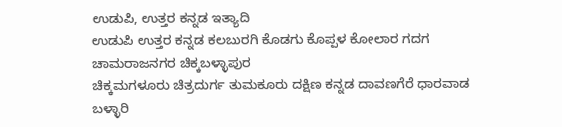ಉಡುಪಿ, ಉತ್ತರ ಕನ್ನಡ ಇತ್ಯಾದಿ
ಉಡುಪಿ ಉತ್ತರ ಕನ್ನಡ ಕಲಬುರಗಿ ಕೊಡಗು ಕೊಪ್ಪಳ ಕೋಲಾರ ಗದಗ ಚಾಮರಾಜನಗರ ಚಿಕ್ಕಬಳ್ಳಾಪುರ
ಚಿಕ್ಕಮಗಳೂರು ಚಿತ್ರದುರ್ಗ ತುಮಕೂರು ದಕ್ಷಿಣ ಕನ್ನಡ ದಾವಣಗೆರೆ ಧಾರವಾಡ ಬಳ್ಳಾರಿ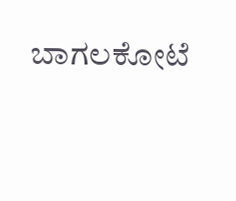ಬಾಗಲಕೋಟೆ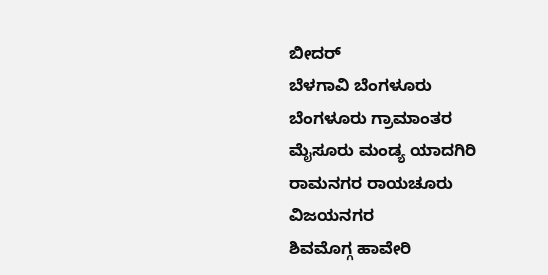ಬೀದರ್
ಬೆಳಗಾವಿ ಬೆಂಗಳೂರು ಬೆಂಗಳೂರು ಗ್ರಾಮಾಂತರ ಮೈಸೂರು ಮಂಡ್ಯ ಯಾದಗಿರಿ ರಾಮನಗರ ರಾಯಚೂರು ವಿಜಯನಗರ
ಶಿವಮೊಗ್ಗ ಹಾವೇರಿ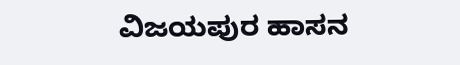ವಿಜಯಪುರ ಹಾಸನ